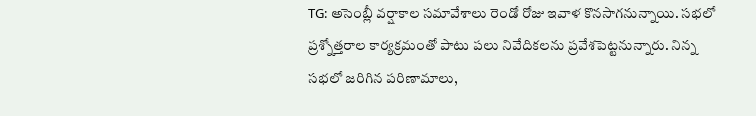TG: అసెంబ్లీ వర్షాకాల సమావేశాలు రెండో రోజు ఇవాళ కొనసాగనున్నాయి. సభలో ప్రశ్నోత్తరాల కార్యక్రమంతో పాటు పలు నివేదికలను ప్రవేశపెట్టనున్నారు. నిన్న సభలో జరిగిన పరిణామాలు,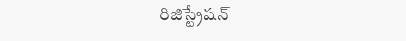రిజిస్ట్రేషన్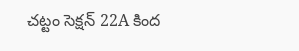చట్టం సెక్షన్ 22A కింద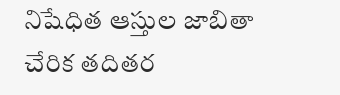నిషేధిత ఆస్తుల జాబితా చేరిక తదితర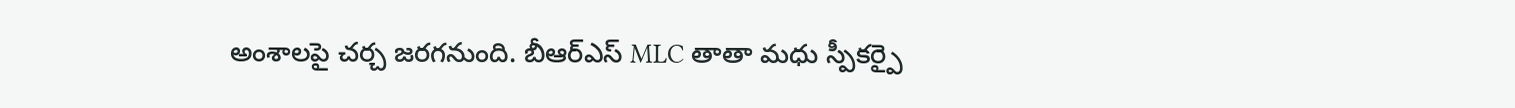అంశాలపై చర్చ జరగనుంది. బీఆర్ఎస్ MLC తాతా మధు స్పీకర్పై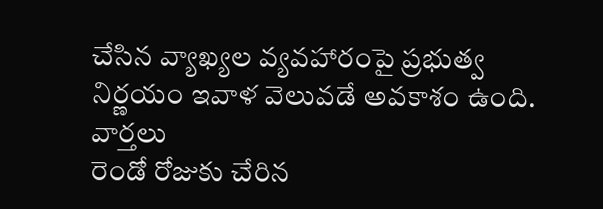చేసిన వ్యాఖ్యల వ్యవహారంపై ప్రభుత్వ నిర్ణయం ఇవాళ వెలువడే అవకాశం ఉంది.
వార్తలు
రెండో రోజుకు చేరిన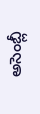అసెంబ్లీ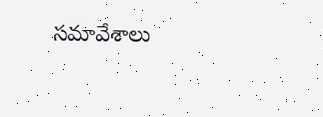సమావేశాలు